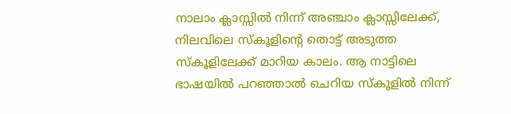നാലാം ക്ലാസ്സിൽ നിന്ന് അഞ്ചാം ക്ലാസ്സിലേക്ക്, നിലവിലെ സ്കൂളിൻ്റെ തൊട്ട് അടുത്ത സ്കൂളിലേക്ക് മാറിയ കാലം. ആ നാട്ടിലെ ഭാഷയിൽ പറഞ്ഞാൽ ചെറിയ സ്കൂളിൽ നിന്ന്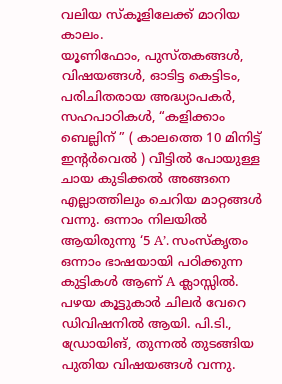വലിയ സ്കൂളിലേക്ക് മാറിയ കാലം.
യൂണിഫോം, പുസ്തകങ്ങൾ, വിഷയങ്ങൾ, ഓടിട്ട കെട്ടിടം, പരിചിതരായ അദ്ധ്യാപകർ, സഹപാഠികൾ, “കളിക്കാം ബെല്ലിന് ” ( കാലത്തെ 10 മിനിട്ട് ഇൻ്റർവെൽ ) വീട്ടിൽ പോയുള്ള ചായ കുടിക്കൽ അങ്ങനെ എല്ലാത്തിലും ചെറിയ മാറ്റങ്ങൾ വന്നു. ഒന്നാം നിലയിൽ ആയിരുന്നു ‘5 A’. സംസ്കൃതം ഒന്നാം ഭാഷയായി പഠിക്കുന്ന കുട്ടികൾ ആണ് A ക്ലാസ്സിൽ. പഴയ കൂട്ടുകാർ ചിലർ വേറെ ഡിവിഷനിൽ ആയി. പി.ടി., ഡ്രോയിങ്, തുന്നൽ തുടങ്ങിയ പുതിയ വിഷയങ്ങൾ വന്നു.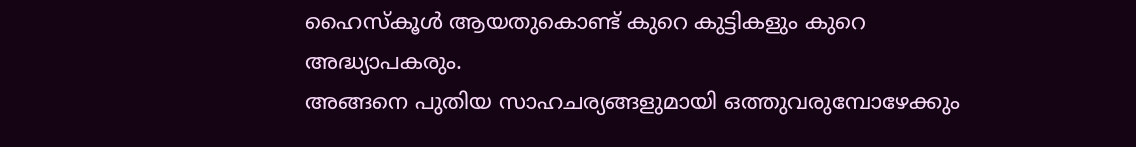ഹൈസ്കൂൾ ആയതുകൊണ്ട് കുറെ കുട്ടികളും കുറെ അദ്ധ്യാപകരും.
അങ്ങനെ പുതിയ സാഹചര്യങ്ങളുമായി ഒത്തുവരുമ്പോഴേക്കും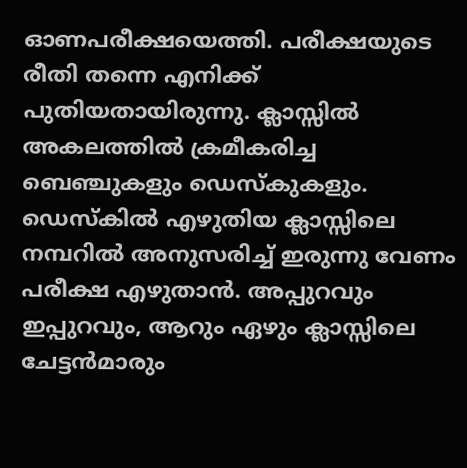ഓണപരീക്ഷയെത്തി. പരീക്ഷയുടെ രീതി തന്നെ എനിക്ക് പുതിയതായിരുന്നു. ക്ലാസ്സിൽ അകലത്തിൽ ക്രമീകരിച്ച ബെഞ്ചുകളും ഡെസ്കുകളും. ഡെസ്കിൽ എഴുതിയ ക്ലാസ്സിലെ നമ്പറിൽ അനുസരിച്ച് ഇരുന്നു വേണം പരീക്ഷ എഴുതാൻ. അപ്പുറവും ഇപ്പുറവും, ആറും ഏഴും ക്ലാസ്സിലെ ചേട്ടൻമാരും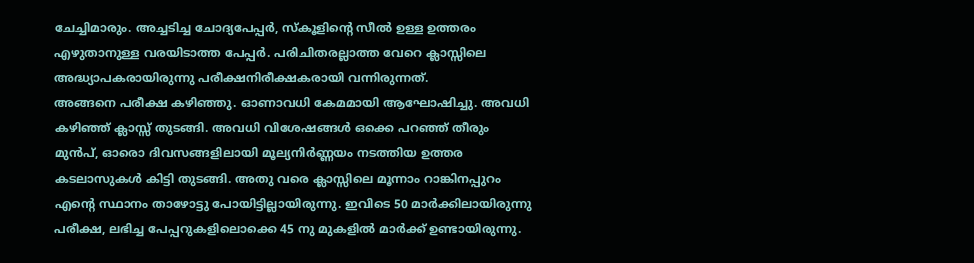ചേച്ചിമാരും. അച്ചടിച്ച ചോദ്യപേപ്പർ, സ്കൂളിൻ്റെ സീൽ ഉള്ള ഉത്തരം എഴുതാനുള്ള വരയിടാത്ത പേപ്പർ. പരിചിതരല്ലാത്ത വേറെ ക്ലാസ്സിലെ അദ്ധ്യാപകരായിരുന്നു പരീക്ഷനിരീക്ഷകരായി വന്നിരുന്നത്.
അങ്ങനെ പരീക്ഷ കഴിഞ്ഞു. ഓണാവധി കേമമായി ആഘോഷിച്ചു. അവധി കഴിഞ്ഞ് ക്ലാസ്സ് തുടങ്ങി. അവധി വിശേഷങ്ങൾ ഒക്കെ പറഞ്ഞ് തീരും മുൻപ്, ഓരൊ ദിവസങ്ങളിലായി മൂല്യനിർണ്ണയം നടത്തിയ ഉത്തര കടലാസുകൾ കിട്ടി തുടങ്ങി. അതു വരെ ക്ലാസ്സിലെ മൂന്നാം റാങ്കിനപ്പുറം എൻ്റെ സ്ഥാനം താഴോട്ടു പോയിട്ടില്ലായിരുന്നു. ഇവിടെ 50 മാർക്കിലായിരുന്നു പരീക്ഷ, ലഭിച്ച പേപ്പറുകളിലൊക്കെ 45 നു മുകളിൽ മാർക്ക് ഉണ്ടായിരുന്നു.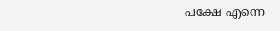പക്ഷേ എന്നെ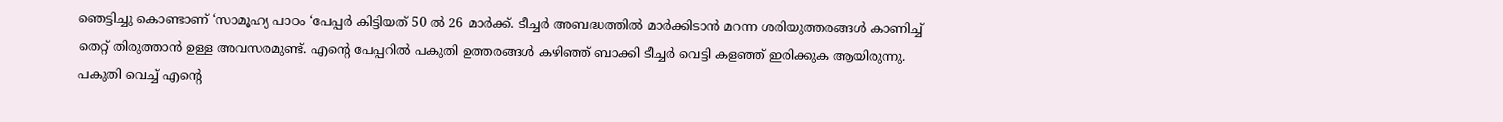ഞെട്ടിച്ചു കൊണ്ടാണ് ‘സാമൂഹ്യ പാഠം ‘പേപ്പർ കിട്ടിയത് 50 ൽ 26 മാർക്ക്. ടീച്ചർ അബദ്ധത്തിൽ മാർക്കിടാൻ മറന്ന ശരിയുത്തരങ്ങൾ കാണിച്ച് തെറ്റ് തിരുത്താൻ ഉള്ള അവസരമുണ്ട്. എൻ്റെ പേപ്പറിൽ പകുതി ഉത്തരങ്ങൾ കഴിഞ്ഞ് ബാക്കി ടീച്ചർ വെട്ടി കളഞ്ഞ് ഇരിക്കുക ആയിരുന്നു. പകുതി വെച്ച് എൻ്റെ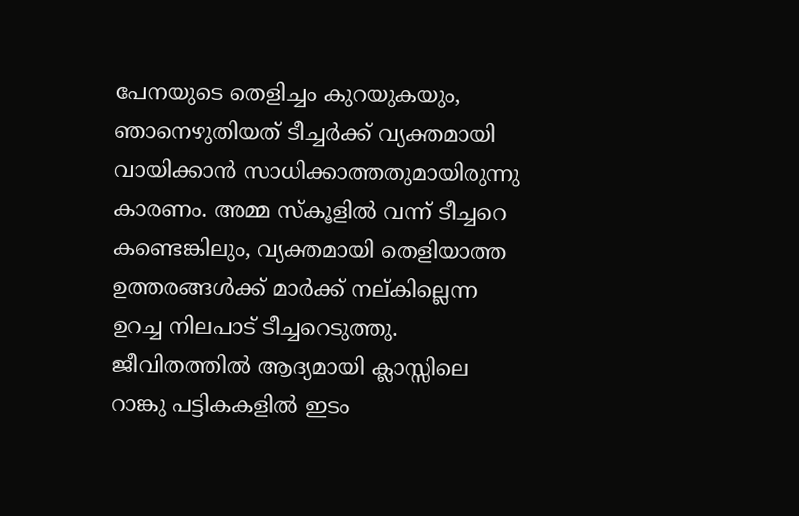പേനയുടെ തെളിച്ചം കുറയുകയും, ഞാനെഴുതിയത് ടീച്ചർക്ക് വ്യക്തമായി വായിക്കാൻ സാധിക്കാത്തതുമായിരുന്നു കാരണം. അമ്മ സ്കൂളിൽ വന്ന് ടീച്ചറെ കണ്ടെങ്കിലും, വ്യക്തമായി തെളിയാത്ത ഉത്തരങ്ങൾക്ക് മാർക്ക് നല്കില്ലെന്ന ഉറച്ച നിലപാട് ടീച്ചറെടുത്തു.
ജീവിതത്തിൽ ആദ്യമായി ക്ലാസ്സിലെ റാങ്കു പട്ടികകളിൽ ഇടം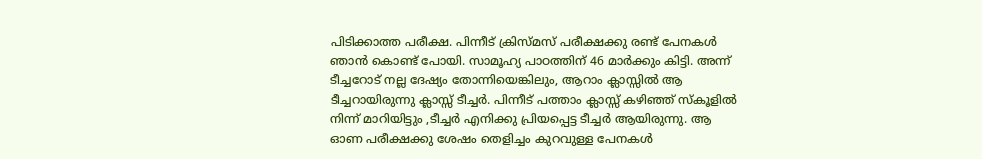പിടിക്കാത്ത പരീക്ഷ. പിന്നീട് ക്രിസ്മസ് പരീക്ഷക്കു രണ്ട് പേനകൾ ഞാൻ കൊണ്ട് പോയി. സാമൂഹ്യ പാഠത്തിന് 46 മാർക്കും കിട്ടി. അന്ന് ടീച്ചറോട് നല്ല ദേഷ്യം തോന്നിയെങ്കിലും, ആറാം ക്ലാസ്സിൽ ആ ടീച്ചറായിരുന്നു ക്ലാസ്സ് ടീച്ചർ. പിന്നീട് പത്താം ക്ലാസ്സ് കഴിഞ്ഞ് സ്കൂളിൽ നിന്ന് മാറിയിട്ടും ,ടീച്ചർ എനിക്കു പ്രിയപ്പെട്ട ടീച്ചർ ആയിരുന്നു. ആ ഓണ പരീക്ഷക്കു ശേഷം തെളിച്ചം കുറവുള്ള പേനകൾ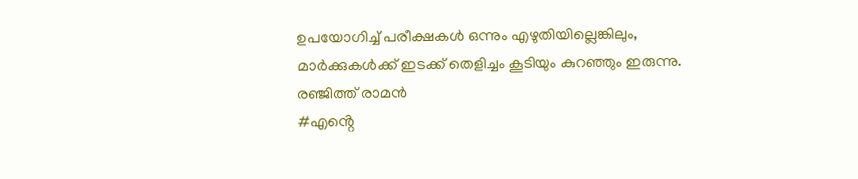ഉപയോഗിച്ച് പരീക്ഷകൾ ഒന്നും എഴുതിയില്ലെങ്കിലും, മാർക്കുകൾക്ക് ഇടക്ക് തെളിച്ചം കൂടിയും കുറഞ്ഞും ഇരുന്നു.
രഞ്ജിത്ത് രാമൻ
#എൻ്റെ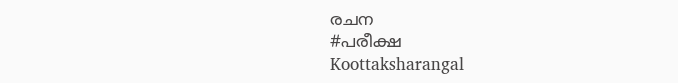രചന
#പരീക്ഷ
Koottaksharangal